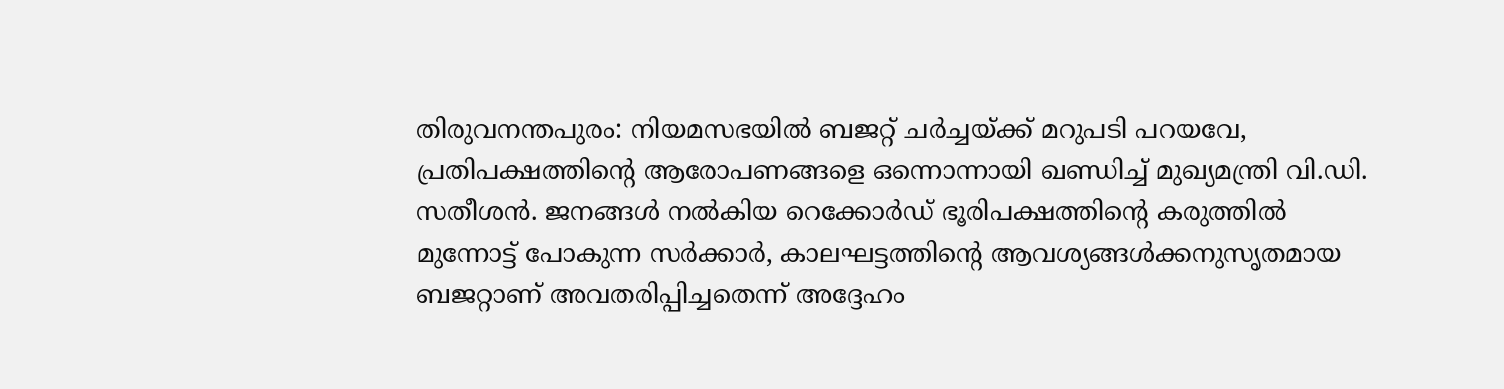തിരുവനന്തപുരം: നിയമസഭയിൽ ബജറ്റ് ചർച്ചയ്ക്ക് മറുപടി പറയവേ, പ്രതിപക്ഷത്തിന്റെ ആരോപണങ്ങളെ ഒന്നൊന്നായി ഖണ്ഡിച്ച് മുഖ്യമന്ത്രി വി.ഡി. സതീശൻ. ജനങ്ങൾ നൽകിയ റെക്കോർഡ് ഭൂരിപക്ഷത്തിന്റെ കരുത്തിൽ മുന്നോട്ട് പോകുന്ന സർക്കാർ, കാലഘട്ടത്തിന്റെ ആവശ്യങ്ങൾക്കനുസൃതമായ ബജറ്റാണ് അവതരിപ്പിച്ചതെന്ന് അദ്ദേഹം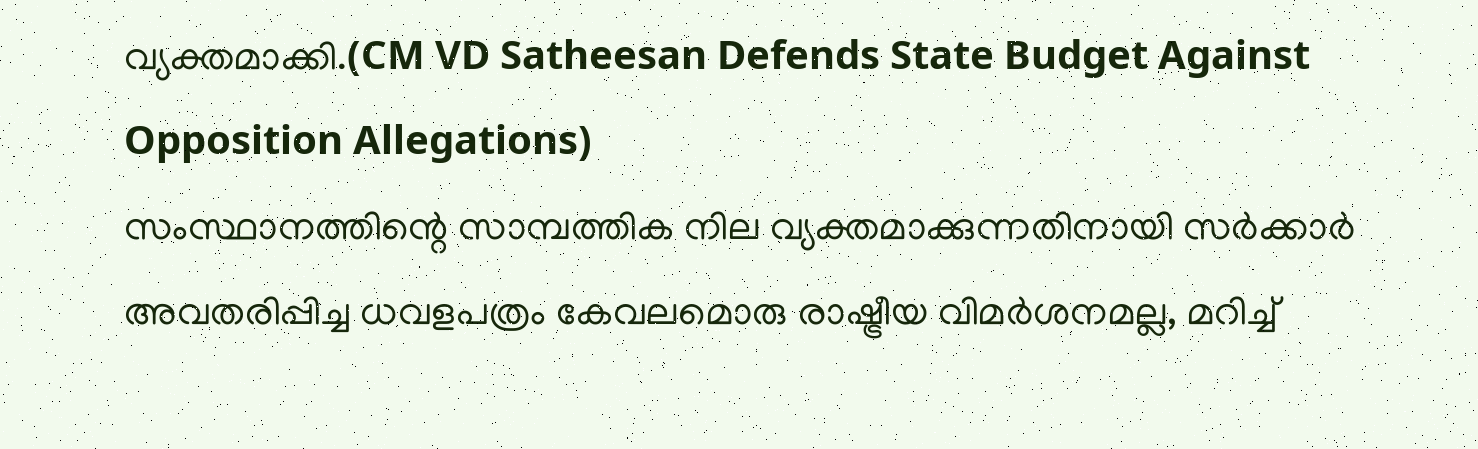വ്യക്തമാക്കി.(CM VD Satheesan Defends State Budget Against Opposition Allegations)
സംസ്ഥാനത്തിന്റെ സാമ്പത്തിക നില വ്യക്തമാക്കുന്നതിനായി സർക്കാർ അവതരിപ്പിച്ച ധവളപത്രം കേവലമൊരു രാഷ്ട്രീയ വിമർശനമല്ല, മറിച്ച്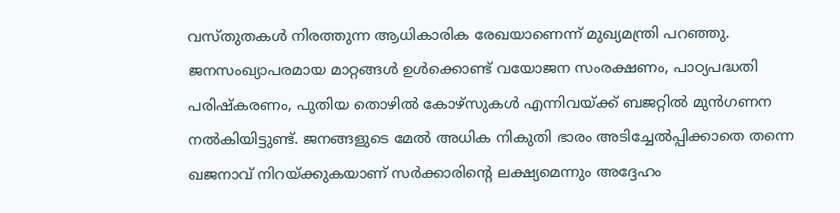വസ്തുതകൾ നിരത്തുന്ന ആധികാരിക രേഖയാണെന്ന് മുഖ്യമന്ത്രി പറഞ്ഞു. ജനസംഖ്യാപരമായ മാറ്റങ്ങൾ ഉൾക്കൊണ്ട് വയോജന സംരക്ഷണം, പാഠ്യപദ്ധതി പരിഷ്കരണം, പുതിയ തൊഴിൽ കോഴ്സുകൾ എന്നിവയ്ക്ക് ബജറ്റിൽ മുൻഗണന നൽകിയിട്ടുണ്ട്. ജനങ്ങളുടെ മേൽ അധിക നികുതി ഭാരം അടിച്ചേൽപ്പിക്കാതെ തന്നെ ഖജനാവ് നിറയ്ക്കുകയാണ് സർക്കാരിന്റെ ലക്ഷ്യമെന്നും അദ്ദേഹം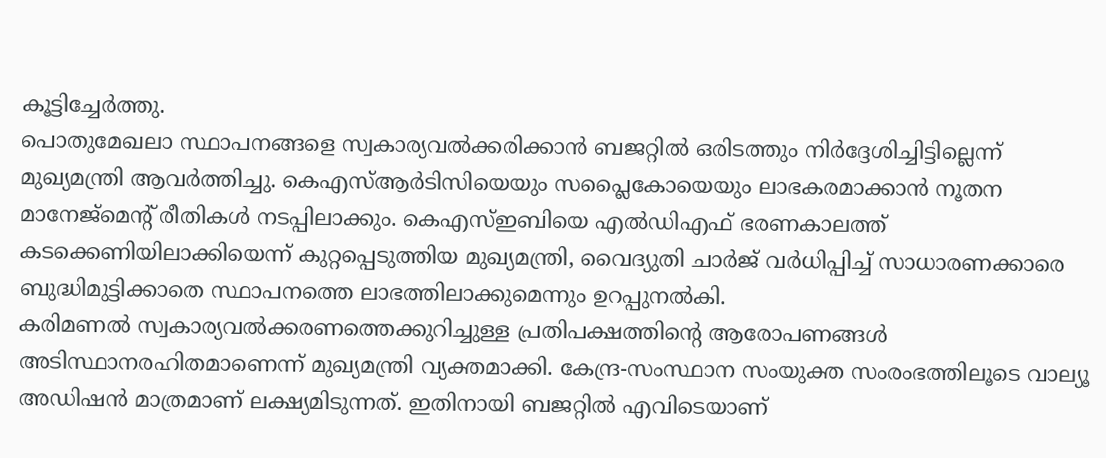കൂട്ടിച്ചേർത്തു.
പൊതുമേഖലാ സ്ഥാപനങ്ങളെ സ്വകാര്യവൽക്കരിക്കാൻ ബജറ്റിൽ ഒരിടത്തും നിർദ്ദേശിച്ചിട്ടില്ലെന്ന് മുഖ്യമന്ത്രി ആവർത്തിച്ചു. കെഎസ്ആർടിസിയെയും സപ്ലൈകോയെയും ലാഭകരമാക്കാൻ നൂതന മാനേജ്മെന്റ് രീതികൾ നടപ്പിലാക്കും. കെഎസ്ഇബിയെ എൽഡിഎഫ് ഭരണകാലത്ത് കടക്കെണിയിലാക്കിയെന്ന് കുറ്റപ്പെടുത്തിയ മുഖ്യമന്ത്രി, വൈദ്യുതി ചാർജ് വർധിപ്പിച്ച് സാധാരണക്കാരെ ബുദ്ധിമുട്ടിക്കാതെ സ്ഥാപനത്തെ ലാഭത്തിലാക്കുമെന്നും ഉറപ്പുനൽകി.
കരിമണൽ സ്വകാര്യവൽക്കരണത്തെക്കുറിച്ചുള്ള പ്രതിപക്ഷത്തിന്റെ ആരോപണങ്ങൾ അടിസ്ഥാനരഹിതമാണെന്ന് മുഖ്യമന്ത്രി വ്യക്തമാക്കി. കേന്ദ്ര-സംസ്ഥാന സംയുക്ത സംരംഭത്തിലൂടെ വാല്യൂ അഡിഷൻ മാത്രമാണ് ലക്ഷ്യമിടുന്നത്. ഇതിനായി ബജറ്റിൽ എവിടെയാണ്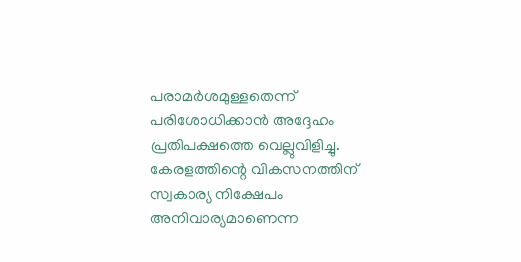പരാമർശമുള്ളതെന്ന് പരിശോധിക്കാൻ അദ്ദേഹം പ്രതിപക്ഷത്തെ വെല്ലുവിളിച്ചു. കേരളത്തിന്റെ വികസനത്തിന് സ്വകാര്യ നിക്ഷേപം അനിവാര്യമാണെന്ന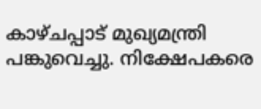കാഴ്ചപ്പാട് മുഖ്യമന്ത്രി പങ്കുവെച്ചു. നിക്ഷേപകരെ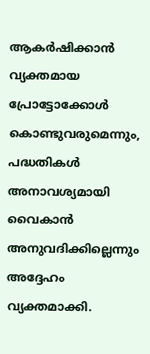ആകർഷിക്കാൻ വ്യക്തമായ പ്രോട്ടോക്കോൾ കൊണ്ടുവരുമെന്നും, പദ്ധതികൾ അനാവശ്യമായി വൈകാൻ അനുവദിക്കില്ലെന്നും അദ്ദേഹം വ്യക്തമാക്കി.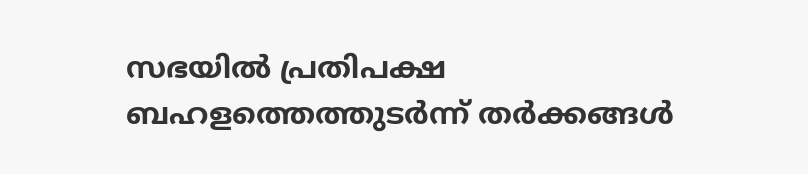സഭയിൽ പ്രതിപക്ഷ ബഹളത്തെത്തുടർന്ന് തർക്കങ്ങൾ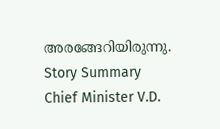അരങ്ങേറിയിരുന്നു.
Story Summary
Chief Minister V.D.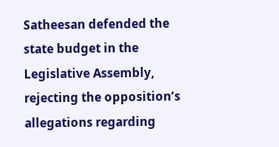Satheesan defended the state budget in the Legislative Assembly, rejecting the opposition’s allegations regarding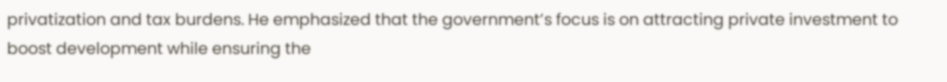privatization and tax burdens. He emphasized that the government’s focus is on attracting private investment to boost development while ensuring the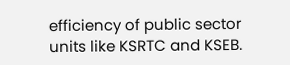efficiency of public sector units like KSRTC and KSEB.